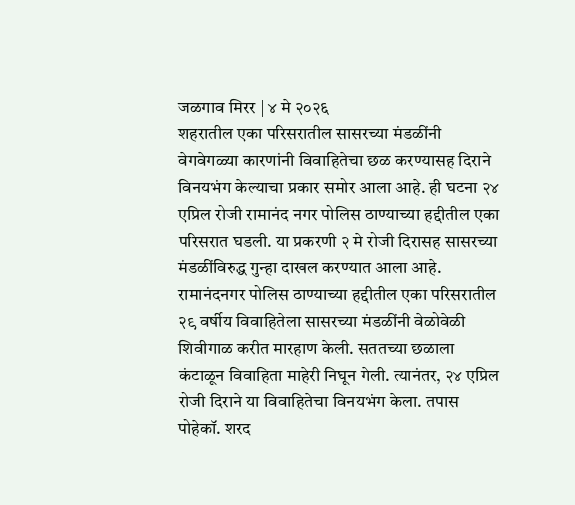जळगाव मिरर | ४ मे २०२६
शहरातील एका परिसरातील सासरच्या मंडळींनी वेगवेगळ्या कारणांनी विवाहितेचा छळ करण्यासह दिराने विनयभंग केल्याचा प्रकार समोर आला आहे. ही घटना २४ एप्रिल रोजी रामानंद नगर पोलिस ठाण्याच्या हद्दीतील एका परिसरात घडली. या प्रकरणी २ मे रोजी दिरासह सासरच्या मंडळींविरुद्ध गुन्हा दाखल करण्यात आला आहे.
रामानंदनगर पोलिस ठाण्याच्या हद्दीतील एका परिसरातील २९ वर्षीय विवाहितेला सासरच्या मंडळींनी वेळोवेळी शिवीगाळ करीत मारहाण केली. सततच्या छळाला कंटाळून विवाहिता माहेरी निघून गेली. त्यानंतर, २४ एप्रिल रोजी दिराने या विवाहितेचा विनयभंग केला. तपास पोहेकॉ. शरद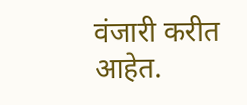वंजारी करीत आहेत.